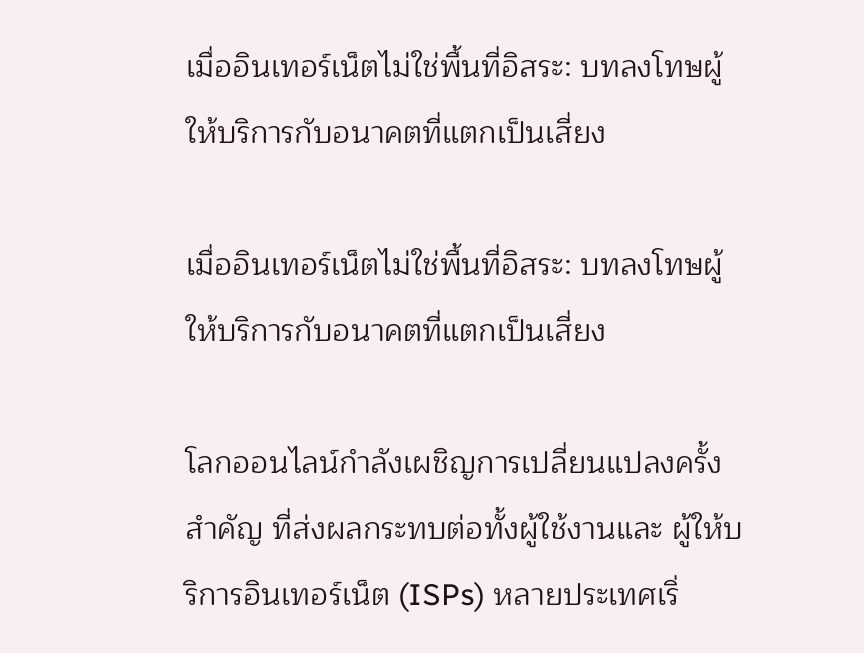เมื่ออินเทอร์เน็ตไม่ใช่พื้นที่อิสระ: บทลงโทษผู้ให้บริการกับอนาคตที่แตกเป็นเสี่ยง

เมื่ออินเทอร์เน็ตไม่ใช่พื้นที่อิสระ: บทลงโทษผู้ให้บริการกับอนาคตที่แตกเป็นเสี่ยง

โลกออนไลน์กำลังเผชิญการเปลี่ยนแปลงครั้งสำคัญ ที่ส่งผลกระทบต่อทั้งผู้ใช้งานและ ผู้ให้บริการอินเทอร์เน็ต (ISPs) หลายประเทศเริ่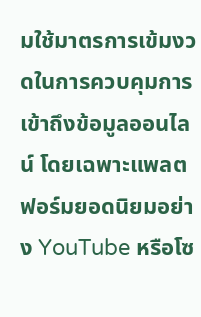มใช้มาตรการเข้มงวดในการควบคุมการเข้าถึงข้อมูลออนไลน์ โดยเฉพาะแพลตฟอร์มยอดนิยมอย่าง YouTube หรือโซ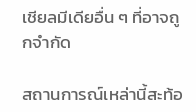เชียลมีเดียอื่น ๆ ที่อาจถูกจำกัด

สถานการณ์เหล่านี้สะท้อ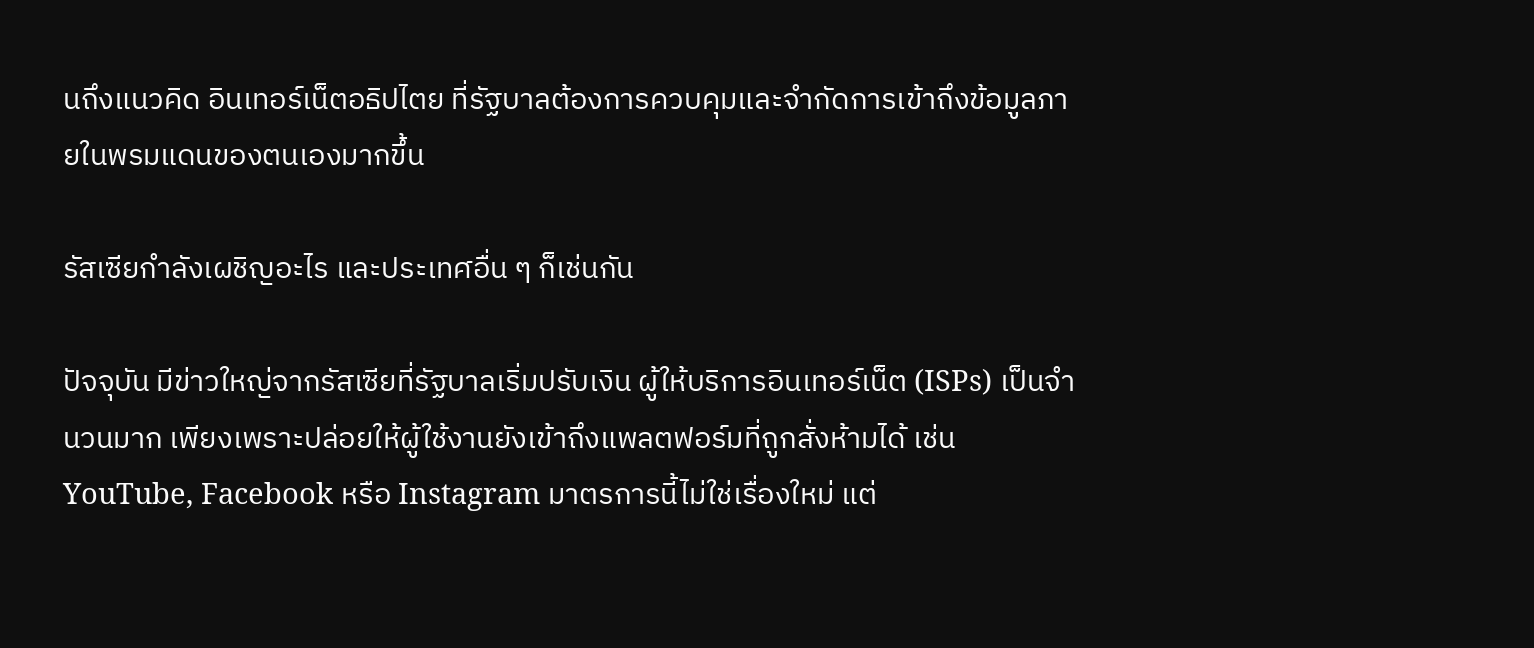นถึงแนวคิด อินเทอร์เน็ตอธิปไตย ที่รัฐบาลต้องการควบคุมและจำกัดการเข้าถึงข้อมูลภายในพรมแดนของตนเองมากขึ้น

รัสเซียกำลังเผชิญอะไร และประเทศอื่น ๆ ก็เช่นกัน

ปัจจุบัน มีข่าวใหญ่จากรัสเซียที่รัฐบาลเริ่มปรับเงิน ผู้ให้บริการอินเทอร์เน็ต (ISPs) เป็นจำนวนมาก เพียงเพราะปล่อยให้ผู้ใช้งานยังเข้าถึงแพลตฟอร์มที่ถูกสั่งห้ามได้ เช่น YouTube, Facebook หรือ Instagram มาตรการนี้ไม่ใช่เรื่องใหม่ แต่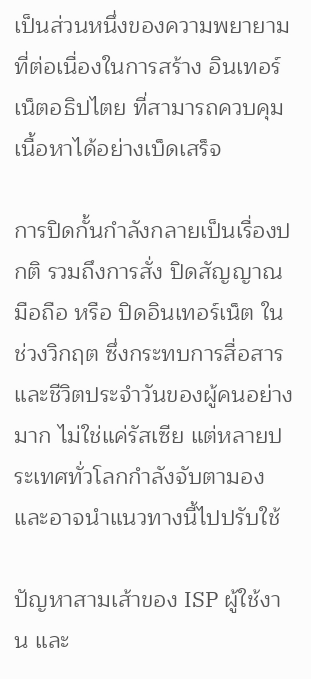เป็นส่วนหนึ่งของความพยายามที่ต่อเนื่องในการสร้าง อินเทอร์เน็ตอธิปไตย ที่สามารถควบคุมเนื้อหาได้อย่างเบ็ดเสร็จ

การปิดกั้นกำลังกลายเป็นเรื่องปกติ รวมถึงการสั่ง ปิดสัญญาณมือถือ หรือ ปิดอินเทอร์เน็ต ในช่วงวิกฤต ซึ่งกระทบการสื่อสารและชีวิตประจำวันของผู้คนอย่างมาก ไม่ใช่แค่รัสเซีย แต่หลายประเทศทั่วโลกกำลังจับตามองและอาจนำแนวทางนี้ไปปรับใช้

ปัญหาสามเส้าของ ISP ผู้ใช้งาน และ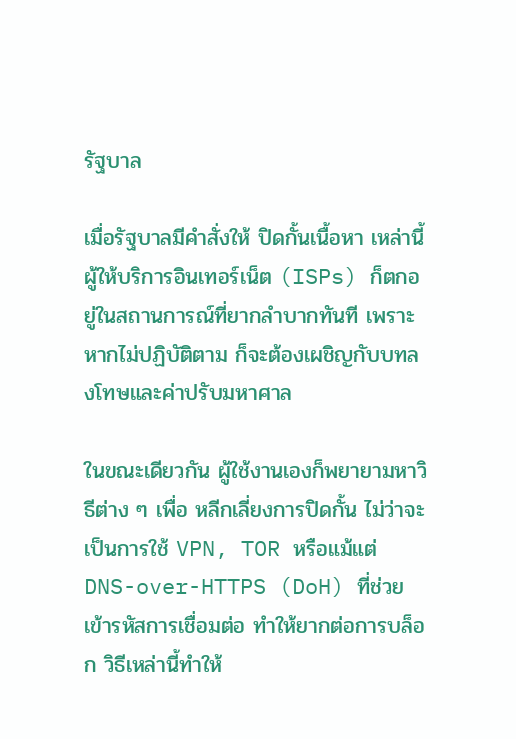รัฐบาล

เมื่อรัฐบาลมีคำสั่งให้ ปิดกั้นเนื้อหา เหล่านี้ ผู้ให้บริการอินเทอร์เน็ต (ISPs) ก็ตกอยู่ในสถานการณ์ที่ยากลำบากทันที เพราะหากไม่ปฏิบัติตาม ก็จะต้องเผชิญกับบทลงโทษและค่าปรับมหาศาล

ในขณะเดียวกัน ผู้ใช้งานเองก็พยายามหาวิธีต่าง ๆ เพื่อ หลีกเลี่ยงการปิดกั้น ไม่ว่าจะเป็นการใช้ VPN, TOR หรือแม้แต่ DNS-over-HTTPS (DoH) ที่ช่วยเข้ารหัสการเชื่อมต่อ ทำให้ยากต่อการบล็อก วิธีเหล่านี้ทำให้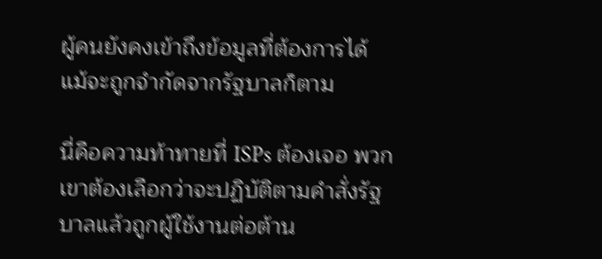ผู้คนยังคงเข้าถึงข้อมูลที่ต้องการได้ แม้จะถูกจำกัดจากรัฐบาลก็ตาม

นี่คือความท้าทายที่ ISPs ต้องเจอ พวกเขาต้องเลือกว่าจะปฏิบัติตามคำสั่งรัฐบาลแล้วถูกผู้ใช้งานต่อต้าน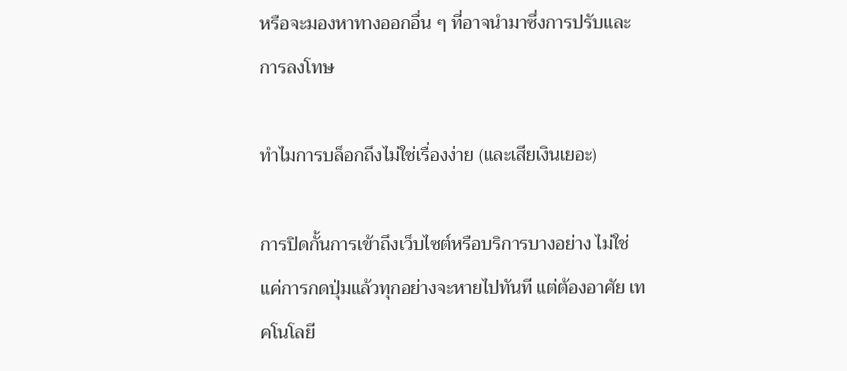หรือจะมองหาทางออกอื่น ๆ ที่อาจนำมาซึ่งการปรับและการลงโทษ

ทำไมการบล็อกถึงไม่ใช่เรื่องง่าย (และเสียเงินเยอะ)

การปิดกั้นการเข้าถึงเว็บไซต์หรือบริการบางอย่าง ไม่ใช่แค่การกดปุ่มแล้วทุกอย่างจะหายไปทันที แต่ต้องอาศัย เทคโนโลยี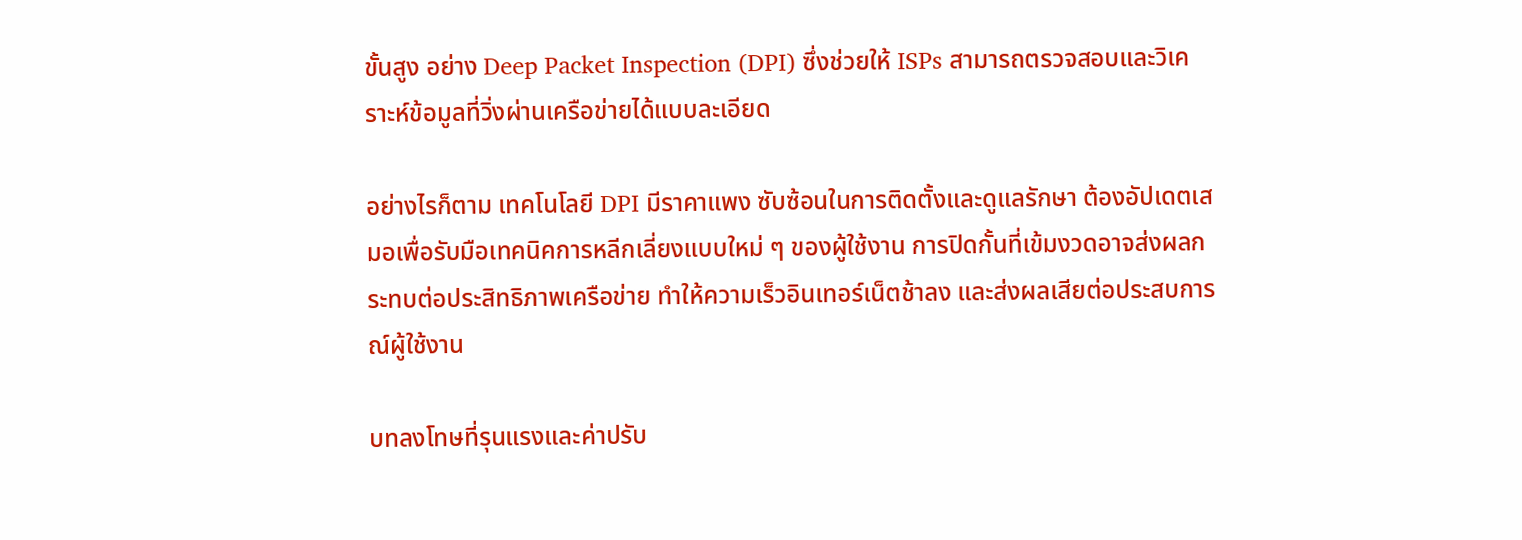ขั้นสูง อย่าง Deep Packet Inspection (DPI) ซึ่งช่วยให้ ISPs สามารถตรวจสอบและวิเคราะห์ข้อมูลที่วิ่งผ่านเครือข่ายได้แบบละเอียด

อย่างไรก็ตาม เทคโนโลยี DPI มีราคาแพง ซับซ้อนในการติดตั้งและดูแลรักษา ต้องอัปเดตเสมอเพื่อรับมือเทคนิคการหลีกเลี่ยงแบบใหม่ ๆ ของผู้ใช้งาน การปิดกั้นที่เข้มงวดอาจส่งผลกระทบต่อประสิทธิภาพเครือข่าย ทำให้ความเร็วอินเทอร์เน็ตช้าลง และส่งผลเสียต่อประสบการณ์ผู้ใช้งาน

บทลงโทษที่รุนแรงและค่าปรับ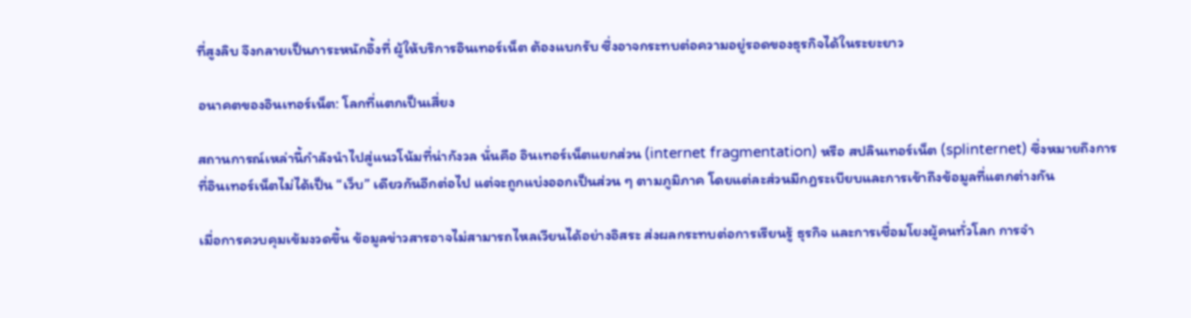ที่สูงลิบ จึงกลายเป็นภาระหนักอึ้งที่ ผู้ให้บริการอินเทอร์เน็ต ต้องแบกรับ ซึ่งอาจกระทบต่อความอยู่รอดของธุรกิจได้ในระยะยาว

อนาคตของอินเทอร์เน็ต: โลกที่แตกเป็นเสี่ยง

สถานการณ์เหล่านี้กำลังนำไปสู่แนวโน้มที่น่ากังวล นั่นคือ อินเทอร์เน็ตแยกส่วน (internet fragmentation) หรือ สปลินเทอร์เน็ต (splinternet) ซึ่งหมายถึงการที่อินเทอร์เน็ตไม่ได้เป็น “เว็บ” เดียวกันอีกต่อไป แต่จะถูกแบ่งออกเป็นส่วน ๆ ตามภูมิภาค โดยแต่ละส่วนมีกฎระเบียบและการเข้าถึงข้อมูลที่แตกต่างกัน

เมื่อการควบคุมเข้มงวดขึ้น ข้อมูลข่าวสารอาจไม่สามารถไหลเวียนได้อย่างอิสระ ส่งผลกระทบต่อการเรียนรู้ ธุรกิจ และการเชื่อมโยงผู้คนทั่วโลก การจำ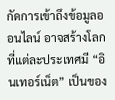กัดการเข้าถึงข้อมูลออนไลน์ อาจสร้างโลกที่แต่ละประเทศมี “อินเทอร์เน็ต” เป็นของ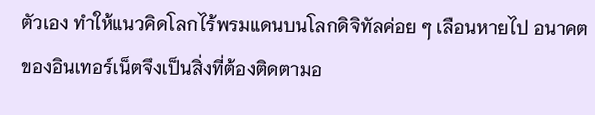ตัวเอง ทำให้แนวคิดโลกไร้พรมแดนบนโลกดิจิทัลค่อย ๆ เลือนหายไป อนาคตของอินเทอร์เน็ตจึงเป็นสิ่งที่ต้องติดตามอ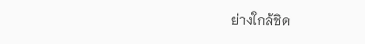ย่างใกล้ชิด